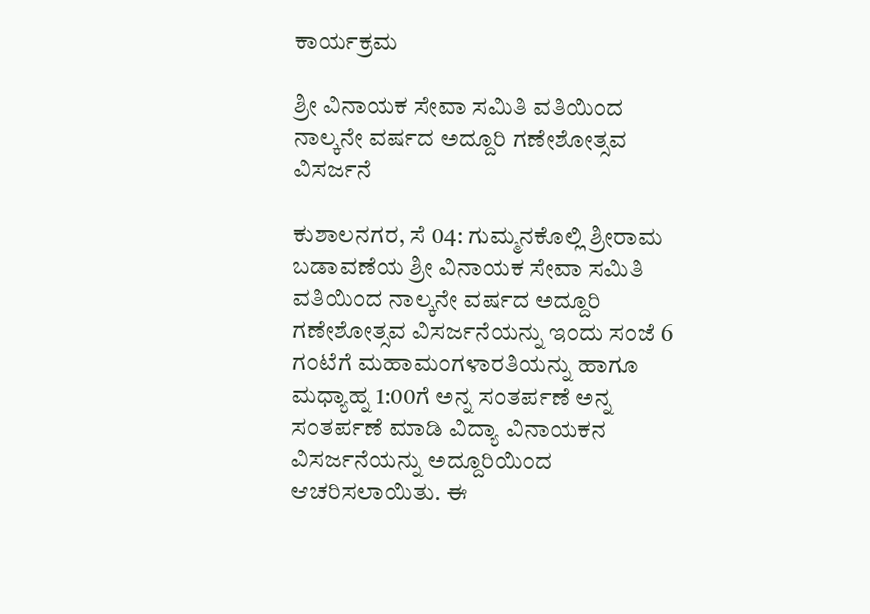ಕಾರ್ಯಕ್ರಮ

ಶ್ರೀ ವಿನಾಯಕ ಸೇವಾ ಸಮಿತಿ ವತಿಯಿಂದ ನಾಲ್ಕನೇ ವರ್ಷದ ಅದ್ದೂರಿ ಗಣೇಶೋತ್ಸವ ವಿಸರ್ಜನೆ

ಕುಶಾಲನಗರ, ಸೆ 04: ಗುಮ್ಮನಕೊಲ್ಲಿ ಶ್ರೀರಾಮ ಬಡಾವಣೆಯ ಶ್ರೀ ವಿನಾಯಕ ಸೇವಾ ಸಮಿತಿ ವತಿಯಿಂದ ನಾಲ್ಕನೇ ವರ್ಷದ ಅದ್ದೂರಿ ಗಣೇಶೋತ್ಸವ ವಿಸರ್ಜನೆಯನ್ನು ಇಂದು ಸಂಜೆ 6 ಗಂಟೆಗೆ ಮಹಾಮಂಗಳಾರತಿಯನ್ನು ಹಾಗೂ ಮಧ್ಯಾಹ್ನ 1:00ಗೆ ಅನ್ನ ಸಂತರ್ಪಣೆ ಅನ್ನ ಸಂತರ್ಪಣೆ ಮಾಡಿ ವಿದ್ಯಾ ವಿನಾಯಕನ ವಿಸರ್ಜನೆಯನ್ನು ಅದ್ದೂರಿಯಿಂದ ಆಚರಿಸಲಾಯಿತು. ಈ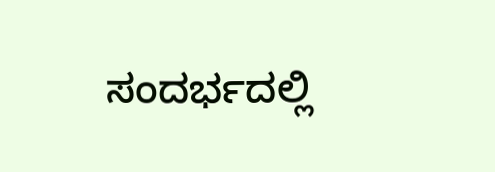ಸಂದರ್ಭದಲ್ಲಿ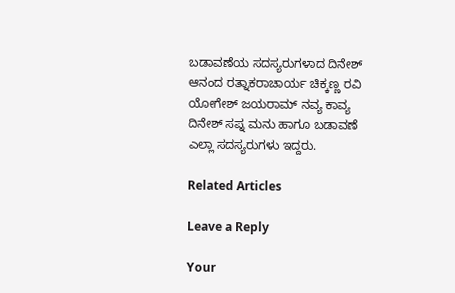ಬಡಾವಣೆಯ ಸದಸ್ಯರುಗಳಾದ ದಿನೇಶ್ ಆನಂದ ರತ್ನಾಕರಾಚಾರ್ಯ ಚಿಕ್ಕಣ್ಣ ರವಿ ಯೋಗೇಶ್ ಜಯರಾಮ್ ನವ್ಯ ಕಾವ್ಯ ದಿನೇಶ್ ಸಪ್ನ ಮನು ಹಾಗೂ ಬಡಾವಣೆ ಎಲ್ಲಾ ಸದಸ್ಯರುಗಳು ಇದ್ದರು.

Related Articles

Leave a Reply

Your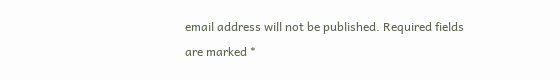email address will not be published. Required fields are marked *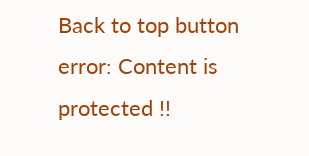Back to top button
error: Content is protected !!